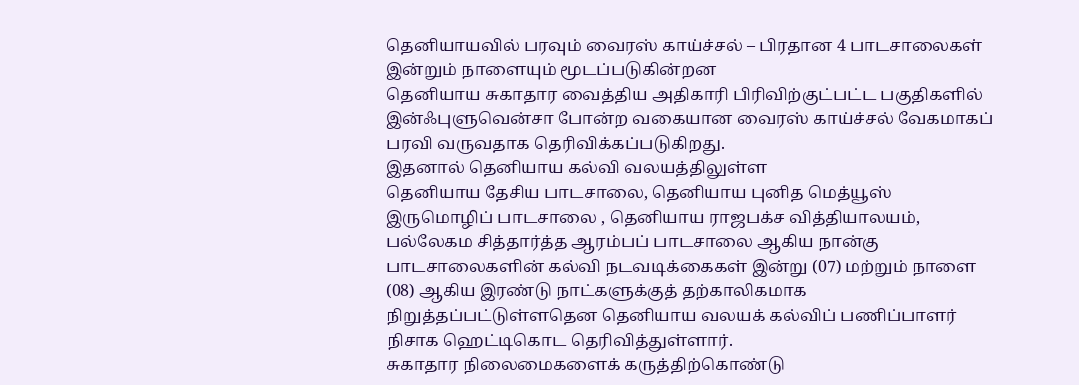தெனியாயவில் பரவும் வைரஸ் காய்ச்சல் – பிரதான 4 பாடசாலைகள் இன்றும் நாளையும் மூடப்படுகின்றன
தெனியாய சுகாதார வைத்திய அதிகாரி பிரிவிற்குட்பட்ட பகுதிகளில் இன்ஃபுளுவென்சா போன்ற வகையான வைரஸ் காய்ச்சல் வேகமாகப் பரவி வருவதாக தெரிவிக்கப்படுகிறது.
இதனால் தெனியாய கல்வி வலயத்திலுள்ள
தெனியாய தேசிய பாடசாலை, தெனியாய புனித மெத்யூஸ் இருமொழிப் பாடசாலை , தெனியாய ராஜபக்ச வித்தியாலயம், பல்லேகம சித்தார்த்த ஆரம்பப் பாடசாலை ஆகிய நான்கு பாடசாலைகளின் கல்வி நடவடிக்கைகள் இன்று (07) மற்றும் நாளை (08) ஆகிய இரண்டு நாட்களுக்குத் தற்காலிகமாக நிறுத்தப்பட்டுள்ளதென தெனியாய வலயக் கல்விப் பணிப்பாளர் நிசாக ஹெட்டிகொட தெரிவித்துள்ளார்.
சுகாதார நிலைமைகளைக் கருத்திற்கொண்டு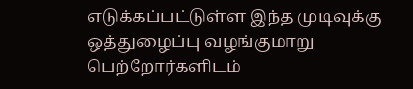எடுக்கப்பட்டுள்ள இந்த முடிவுக்கு ஒத்துழைப்பு வழங்குமாறு பெற்றோர்களிடம்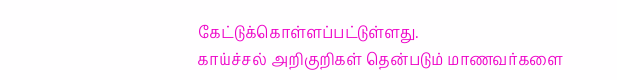கேட்டுக்கொள்ளப்பட்டுள்ளது.
காய்ச்சல் அறிகுறிகள் தென்படும் மாணவர்களை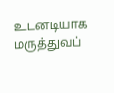உடனடியாக மருத்துவப்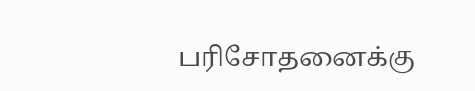பரிசோதனைக்கு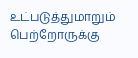உட்படுத்துமாறும் பெற்றோருக்கு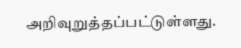அறிவுறுத்தப்பட்டுள்ளது.